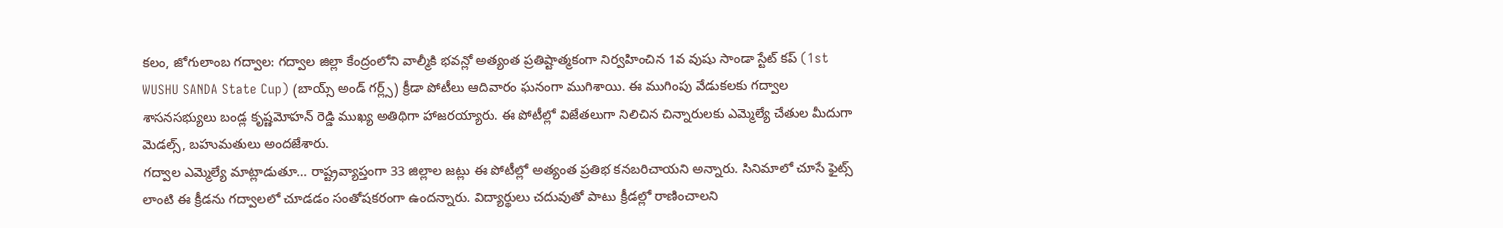కలం, జోగులాంబ గద్వాల: గద్వాల జిల్లా కేంద్రంలోని వాల్మీకి భవన్లో అత్యంత ప్రతిష్టాత్మకంగా నిర్వహించిన 1వ వుషు సాండా స్టేట్ కప్ (1st WUSHU SANDA State Cup) (బాయ్స్ అండ్ గర్ల్స్) క్రీడా పోటీలు ఆదివారం ఘనంగా ముగిశాయి. ఈ ముగింపు వేడుకలకు గద్వాల శాసనసభ్యులు బండ్ల కృష్ణమోహన్ రెడ్డి ముఖ్య అతిథిగా హాజరయ్యారు. ఈ పోటీల్లో విజేతలుగా నిలిచిన చిన్నారులకు ఎమ్మెల్యే చేతుల మీదుగా మెడల్స్, బహుమతులు అందజేశారు.
గద్వాల ఎమ్మెల్యే మాట్లాడుతూ… రాష్ట్రవ్యాప్తంగా 33 జిల్లాల జట్లు ఈ పోటీల్లో అత్యంత ప్రతిభ కనబరిచాయని అన్నారు. సినిమాలో చూసే ఫైట్స్ లాంటి ఈ క్రీడను గద్వాలలో చూడడం సంతోషకరంగా ఉందన్నారు. విద్యార్థులు చదువుతో పాటు క్రీడల్లో రాణించాలని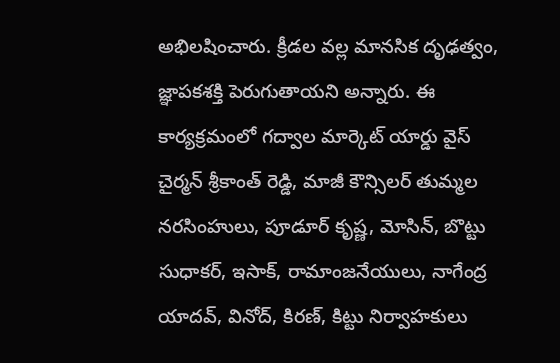అభిలషించారు. క్రీడల వల్ల మానసిక దృఢత్వం, జ్ఞాపకశక్తి పెరుగుతాయని అన్నారు. ఈ కార్యక్రమంలో గద్వాల మార్కెట్ యార్డు వైస్ చైర్మన్ శ్రీకాంత్ రెడ్డి, మాజీ కౌన్సిలర్ తుమ్మల నరసింహులు, పూడూర్ కృష్ణ, మోసిన్, బొట్టు సుధాకర్, ఇసాక్, రామాంజనేయులు, నాగేంద్ర యాదవ్, వినోద్, కిరణ్, కిట్టు నిర్వాహకులు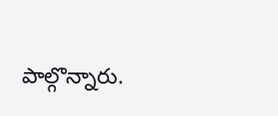పాల్గొన్నారు.